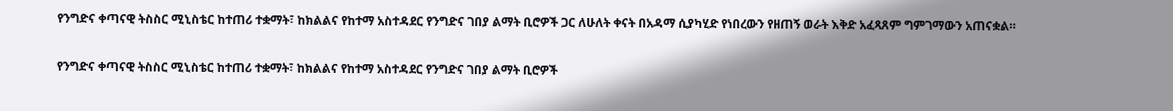የንግድና ቀጣናዊ ትስስር ሚኒስቴር ከተጠሪ ተቋማት፣ ከክልልና የከተማ አስተዳደር የንግድና ገበያ ልማት ቢሮዎች ጋር ለሁለት ቀናት በአዳማ ሲያካሂድ የነበረውን የዘጠኝ ወራት እቅድ አፈጻጸም ግምገማውን አጠናቋል።

የንግድና ቀጣናዊ ትስስር ሚኒስቴር ከተጠሪ ተቋማት፣ ከክልልና የከተማ አስተዳደር የንግድና ገበያ ልማት ቢሮዎች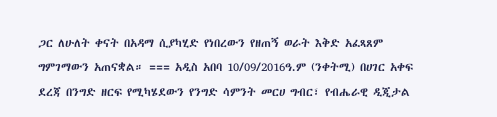ጋር ለሁለት ቀናት በአዳማ ሲያካሂድ የነበረውን የዘጠኝ ወራት እቅድ አፈጻጸም ግምገማውን አጠናቋል። === አዲስ አበባ 10/09/2016ዓ.ም (ንቀትሚ) በሀገር አቀፍ ደረጃ በንግድ ዘርፍ የሚካሄደውን የንግድ ሳምንት መርሀ ግብር፣ የብሔራዊ ዲጂታል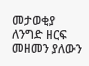መታወቂያ ለንግድ ዘርፍ መዘመን ያለውን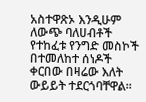አስተዋጽኦ እንዲሁም ለውጭ ባለሀብቶች የተከፈቱ የንግድ መስኮች በተመለከተ ሰነዶች ቀርበው በዛሬው እለት ውይይት ተደርጎባቸዋል።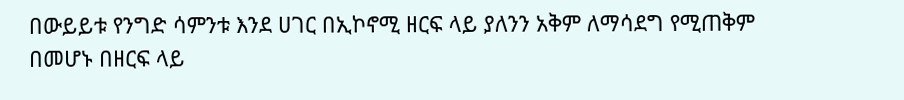በውይይቱ የንግድ ሳምንቱ እንደ ሀገር በኢኮኖሚ ዘርፍ ላይ ያለንን አቅም ለማሳደግ የሚጠቅም በመሆኑ በዘርፍ ላይ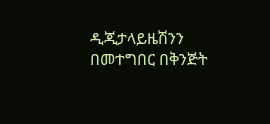ዲጂታላይዜሽንን በመተግበር በቅንጅት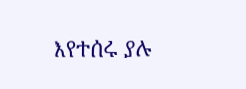እየተሰሩ ያሉ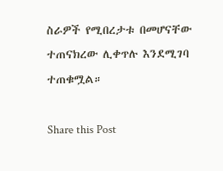ስራዎች የሚበረታቱ በመሆናቸው ተጠናክረው ሊቀጥሉ እንደሚገባ ተጠቁሟል።

Share this Post